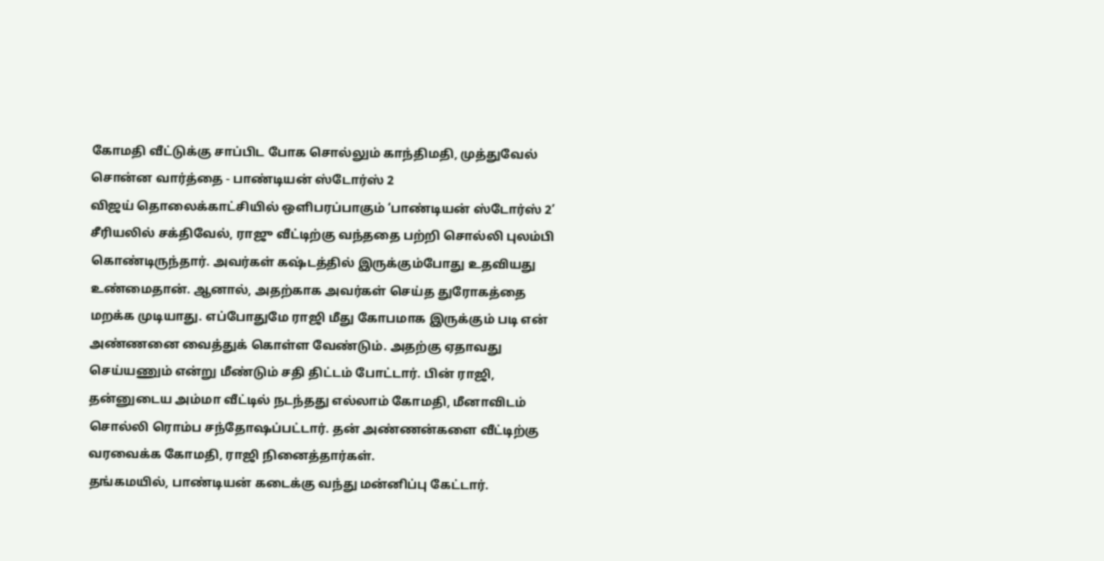கோமதி வீட்டுக்கு சாப்பிட போக சொல்லும் காந்திமதி, முத்துவேல் சொன்ன வார்த்தை - பாண்டியன் ஸ்டோர்ஸ் 2
விஜய் தொலைக்காட்சியில் ஒளிபரப்பாகும் ‘பாண்டியன் ஸ்டோர்ஸ் 2’ சீரியலில் சக்திவேல், ராஜு வீட்டிற்கு வந்ததை பற்றி சொல்லி புலம்பி கொண்டிருந்தார். அவர்கள் கஷ்டத்தில் இருக்கும்போது உதவியது உண்மைதான். ஆனால், அதற்காக அவர்கள் செய்த துரோகத்தை மறக்க முடியாது. எப்போதுமே ராஜி மீது கோபமாக இருக்கும் படி என் அண்ணனை வைத்துக் கொள்ள வேண்டும். அதற்கு ஏதாவது செய்யணும் என்று மீண்டும் சதி திட்டம் போட்டார். பின் ராஜி, தன்னுடைய அம்மா வீட்டில் நடந்தது எல்லாம் கோமதி, மீனாவிடம் சொல்லி ரொம்ப சந்தோஷப்பட்டார். தன் அண்ணன்களை வீட்டிற்கு வரவைக்க கோமதி, ராஜி நினைத்தார்கள்.
தங்கமயில், பாண்டியன் கடைக்கு வந்து மன்னிப்பு கேட்டார்.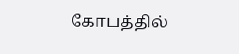கோபத்தில்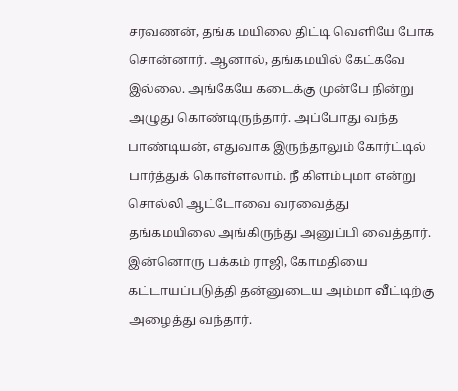சரவணன், தங்க மயிலை திட்டி வெளியே போக சொன்னார். ஆனால், தங்கமயில் கேட்கவே இல்லை. அங்கேயே கடைக்கு முன்பே நின்று அழுது கொண்டிருந்தார். அப்போது வந்த பாண்டியன், எதுவாக இருந்தாலும் கோர்ட்டில் பார்த்துக் கொள்ளலாம். நீ கிளம்புமா என்று சொல்லி ஆட்டோவை வரவைத்து தங்கமயிலை அங்கிருந்து அனுப்பி வைத்தார். இன்னொரு பக்கம் ராஜி, கோமதியை கட்டாயப்படுத்தி தன்னுடைய அம்மா வீட்டிற்கு அழைத்து வந்தார்.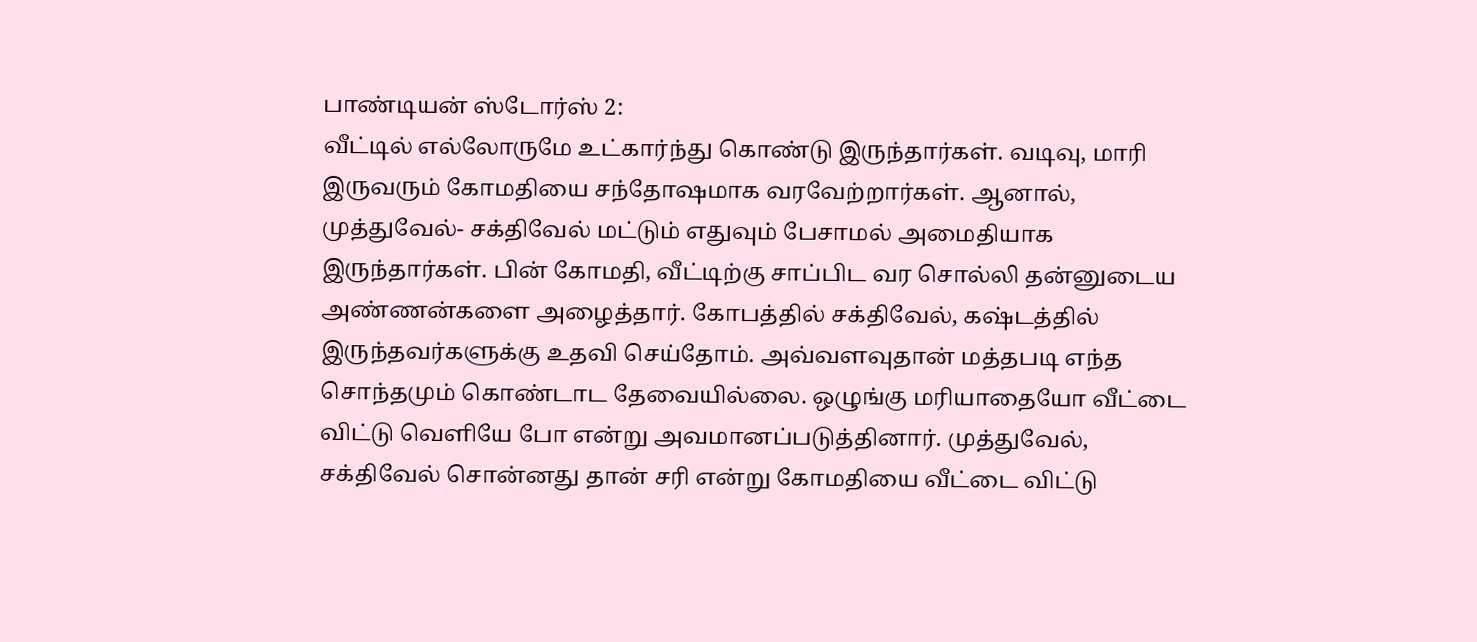பாண்டியன் ஸ்டோர்ஸ் 2:
வீட்டில் எல்லோருமே உட்கார்ந்து கொண்டு இருந்தார்கள். வடிவு, மாரி இருவரும் கோமதியை சந்தோஷமாக வரவேற்றார்கள். ஆனால், முத்துவேல்- சக்திவேல் மட்டும் எதுவும் பேசாமல் அமைதியாக இருந்தார்கள். பின் கோமதி, வீட்டிற்கு சாப்பிட வர சொல்லி தன்னுடைய அண்ணன்களை அழைத்தார். கோபத்தில் சக்திவேல், கஷ்டத்தில் இருந்தவர்களுக்கு உதவி செய்தோம். அவ்வளவுதான் மத்தபடி எந்த சொந்தமும் கொண்டாட தேவையில்லை. ஒழுங்கு மரியாதையோ வீட்டை விட்டு வெளியே போ என்று அவமானப்படுத்தினார். முத்துவேல், சக்திவேல் சொன்னது தான் சரி என்று கோமதியை வீட்டை விட்டு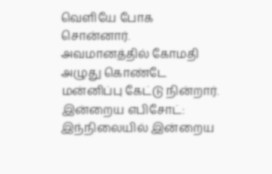வெளியே போக சொன்னார். அவமானத்தில் கோமதி அழுது கொண்டே மன்னிப்பு கேட்டு நின்றார்.
இன்றைய எபிசோட்:
இந்நிலையில் இன்றைய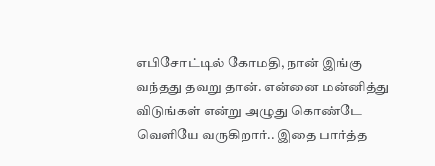எபிசோட்டில் கோமதி, நான் இங்கு வந்தது தவறு தான். என்னை மன்னித்து விடுங்கள் என்று அழுது கொண்டே வெளியே வருகிறார்.. இதை பார்த்த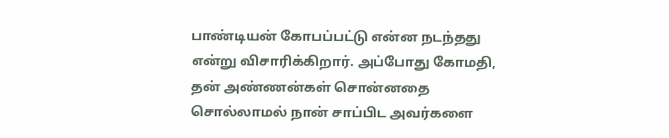பாண்டியன் கோபப்பட்டு என்ன நடந்தது என்று விசாரிக்கிறார். அப்போது கோமதி, தன் அண்ணன்கள் சொன்னதை சொல்லாமல் நான் சாப்பிட அவர்களை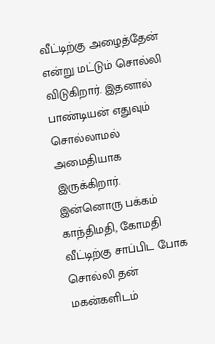வீட்டிற்கு அழைத்தேன் என்று மட்டும் சொல்லி விடுகிறார். இதனால் பாண்டியன் எதுவும் சொல்லாமல் அமைதியாக இருக்கிறார். இன்னொரு பக்கம் காந்திமதி, கோமதி வீட்டிற்கு சாப்பிட போக சொல்லி தன் மகன்களிடம்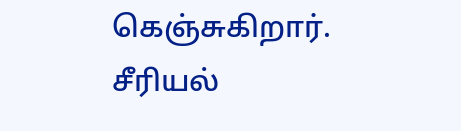கெஞ்சுகிறார்.
சீரியல்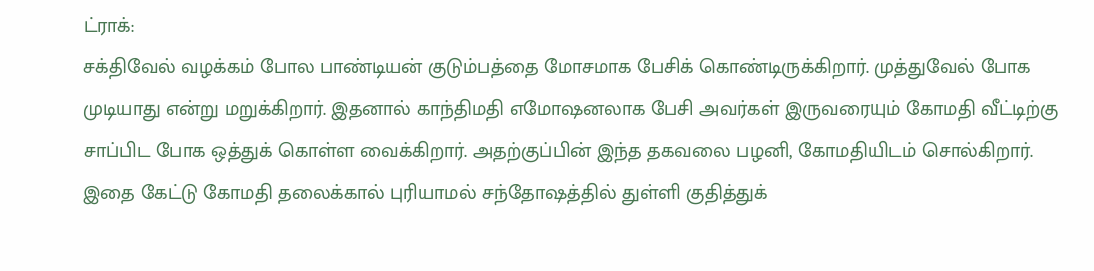ட்ராக்:
சக்திவேல் வழக்கம் போல பாண்டியன் குடும்பத்தை மோசமாக பேசிக் கொண்டிருக்கிறார். முத்துவேல் போக முடியாது என்று மறுக்கிறார். இதனால் காந்திமதி எமோஷனலாக பேசி அவர்கள் இருவரையும் கோமதி வீட்டிற்கு சாப்பிட போக ஒத்துக் கொள்ள வைக்கிறார். அதற்குப்பின் இந்த தகவலை பழனி, கோமதியிடம் சொல்கிறார். இதை கேட்டு கோமதி தலைக்கால் புரியாமல் சந்தோஷத்தில் துள்ளி குதித்துக்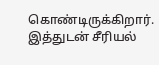கொண்டிருக்கிறார். இத்துடன் சீரியல்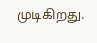முடிகிறது.